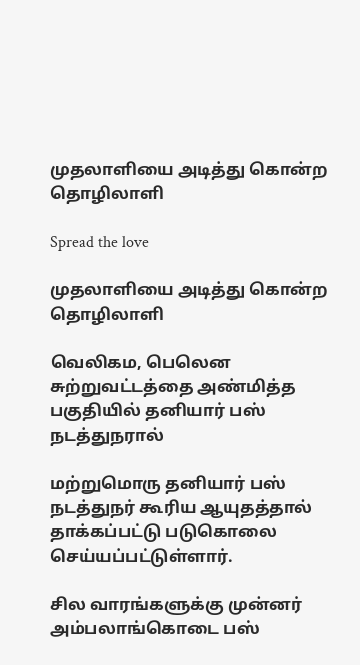முதலாளியை அடித்து கொன்ற தொழிலாளி

Spread the love

முதலாளியை அடித்து கொன்ற தொழிலாளி

வெலிகம, பெலென சுற்றுவட்டத்தை அண்மித்த பகுதியில் தனியார் பஸ் நடத்துநரால்

மற்றுமொரு தனியார் பஸ் நடத்துநர் கூரிய ஆயுதத்தால் தாக்கப்பட்டு படுகொலை செய்யப்பட்டுள்ளார்.

சில வாரங்களுக்கு முன்னர் அம்பலாங்கொடை பஸ்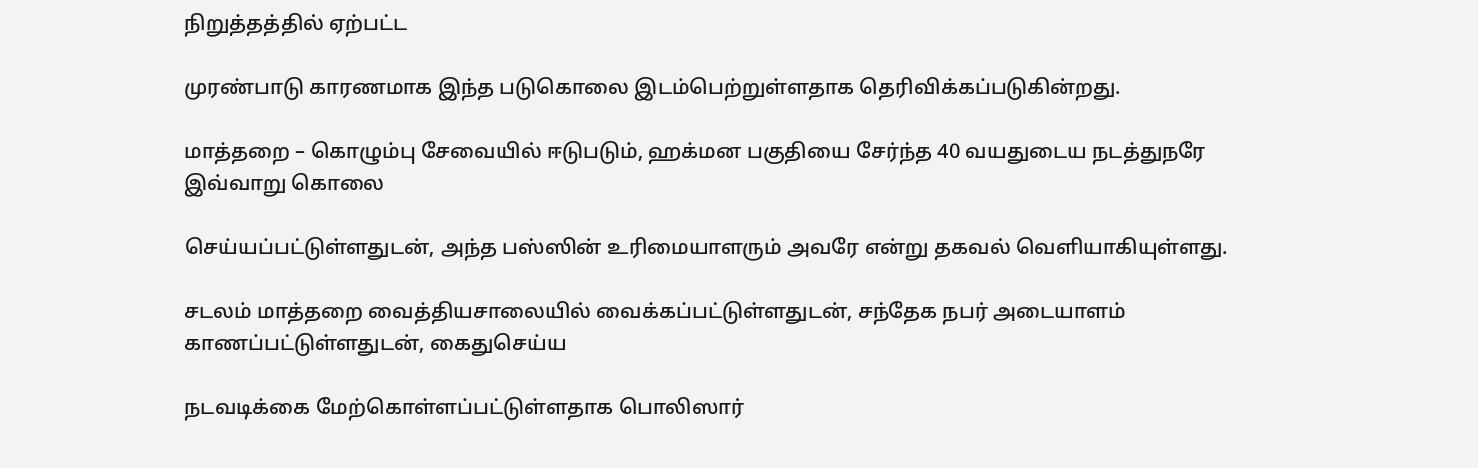நிறுத்தத்தில் ஏற்பட்ட

முரண்பாடு காரணமாக இந்த படுகொலை இடம்பெற்றுள்ளதாக தெரிவிக்கப்படுகின்றது.

மாத்தறை – கொழும்பு சேவையில் ஈடுபடும், ஹக்மன பகுதியை சேர்ந்த 40 வயதுடைய நடத்துநரே இவ்வாறு கொலை

செய்யப்பட்டுள்ளதுடன், அந்த பஸ்ஸின் உரிமையாளரும் அவரே என்று தகவல் வெளியாகியுள்ளது.

சடலம் மாத்தறை வைத்தியசாலையில் வைக்கப்பட்டுள்ளதுடன், சந்தேக நபர் அடையாளம் காணப்பட்டுள்ளதுடன், கைதுசெய்ய

நடவடிக்கை மேற்கொள்ளப்பட்டுள்ளதாக பொலிஸார்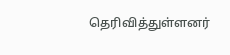தெரிவித்துள்ளனர்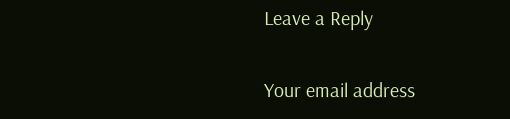Leave a Reply

Your email address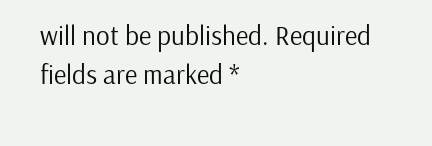will not be published. Required fields are marked *